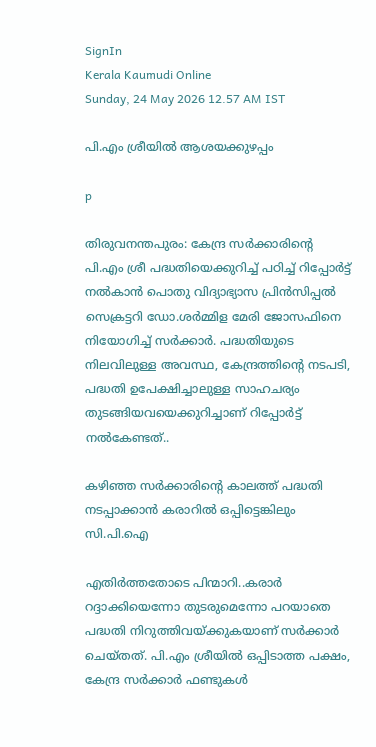SignIn
Kerala Kaumudi Online
Sunday, 24 May 2026 12.57 AM IST

പി.എം ശ്രീയിൽ ആശയക്കുഴപ്പം

p

തിരുവനന്തപുരം: കേന്ദ്ര സർക്കാരിന്റെ പി.എം ശ്രീ പദ്ധതിയെക്കുറിച്ച് പഠിച്ച് റിപ്പോർട്ട് നൽകാൻ പൊതു വിദ്യാഭ്യാസ പ്രിൻസിപ്പൽ സെക്രട്ടറി ഡോ.ശർമ്മിള മേരി ജോസഫിനെ നിയോഗിച്ച് സർക്കാർ. പദ്ധതിയുടെ നിലവിലുള്ള അവസ്ഥ, കേന്ദ്രത്തിന്റെ നടപടി, പദ്ധതി ഉപേക്ഷിച്ചാലുള്ള സാഹചര്യം തുടങ്ങിയവയെക്കുറിച്ചാണ് റിപ്പോർട്ട് നൽകേണ്ടത്..

കഴിഞ്ഞ സർക്കാരിന്റെ കാലത്ത് പദ്ധതി നടപ്പാക്കാൻ കരാറിൽ ഒപ്പിട്ടെങ്കിലും സി.പി.ഐ

എതിർത്തതോടെ പിന്മാറി..കരാർ റദ്ദാക്കിയെന്നോ തുടരുമെന്നോ പറയാതെ പദ്ധതി നിറുത്തിവയ്ക്കുകയാണ് സർക്കാർ ചെയ്തത്. പി.എം ശ്രീയിൽ ഒപ്പിടാത്ത പക്ഷം, കേന്ദ്ര സർക്കാർ ഫണ്ടുകൾ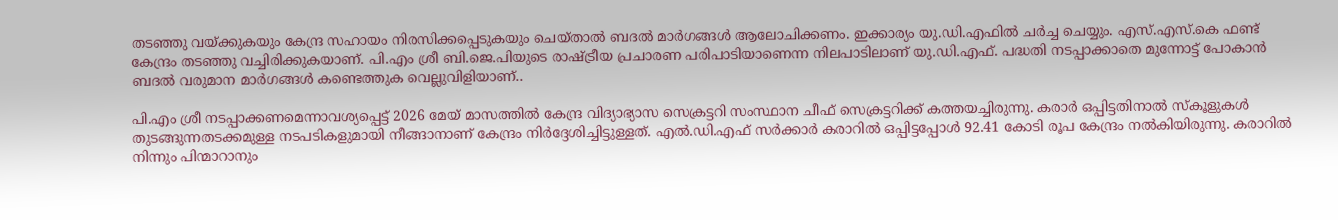തടഞ്ഞു വയ്ക്കുകയും കേന്ദ്ര സഹായം നിരസിക്കപ്പെടുകയും ചെയ്താൽ ബദൽ മാർഗങ്ങൾ ആലോചിക്കണം. ഇക്കാര്യം യു.ഡി.എഫിൽ ചർച്ച ചെയ്യും. എസ്.എസ്.കെ ഫണ്ട് കേന്ദ്രം തടഞ്ഞു വച്ചിരിക്കുകയാണ്. പി.എം ശ്രീ ബി.ജെ.പിയുടെ രാഷ്ട്രീയ പ്രചാരണ പരിപാടിയാണെന്ന നിലപാടിലാണ് യു.ഡി.എഫ്. പദ്ധതി നടപ്പാക്കാതെ മുന്നോട്ട് പോകാൻ ബദൽ വരുമാന മാർഗങ്ങൾ കണ്ടെത്തുക വെല്ലുവിളിയാണ്..

പി.എം ശ്രീ നടപ്പാക്കണമെന്നാവശ്യപ്പെട്ട് 2026 മേയ് മാസത്തിൽ കേന്ദ്ര വിദ്യാഭ്യാസ സെക്രട്ടറി സംസ്ഥാന ചീഫ് സെക്രട്ടറിക്ക് കത്തയച്ചിരുന്നു. കരാർ ഒപ്പിട്ടതിനാൽ സ്‌കൂളുകൾ തുടങ്ങുന്നതടക്കമുള്ള നടപടികളുമായി നീങ്ങാനാണ് കേന്ദ്രം നിർദ്ദേശിച്ചിട്ടുള്ളത്. എൽ.ഡി.എഫ് സർക്കാർ കരാറിൽ ഒപ്പിട്ടപ്പോൾ 92.41 കോടി രൂപ കേന്ദ്രം നൽകിയിരുന്നു. കരാറിൽ നിന്നും പിന്മാറാനും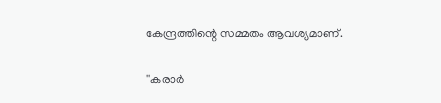കേന്ദ്രത്തിന്റെ സമ്മതം ആവശ്യമാണ്.

''കരാർ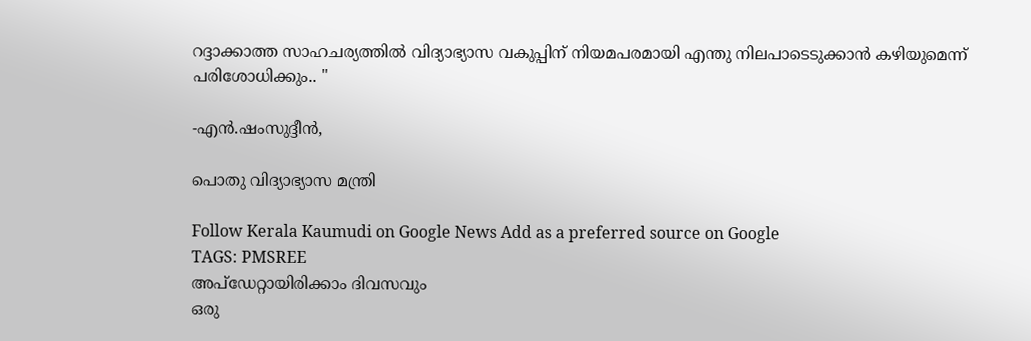റദ്ദാക്കാത്ത സാഹചര്യത്തിൽ വിദ്യാഭ്യാസ വകുപ്പിന് നിയമപരമായി എന്തു നിലപാടെടുക്കാൻ കഴിയുമെന്ന് പരിശോധിക്കും.. ''

-എൻ.ഷംസുദ്ദീൻ,

പൊതു വിദ്യാഭ്യാസ മന്ത്രി

Follow Kerala Kaumudi on Google News Add as a preferred source on Google
TAGS: PMSREE
അപ്ഡേറ്റായിരിക്കാം ദിവസവും
ഒരു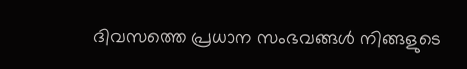ദിവസത്തെ പ്രധാന സംഭവങ്ങൾ നിങ്ങളുടെ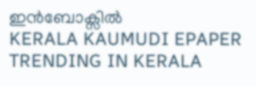ഇൻബോക്സിൽ
KERALA KAUMUDI EPAPER
TRENDING IN KERALA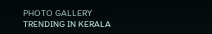PHOTO GALLERY
TRENDING IN KERALA